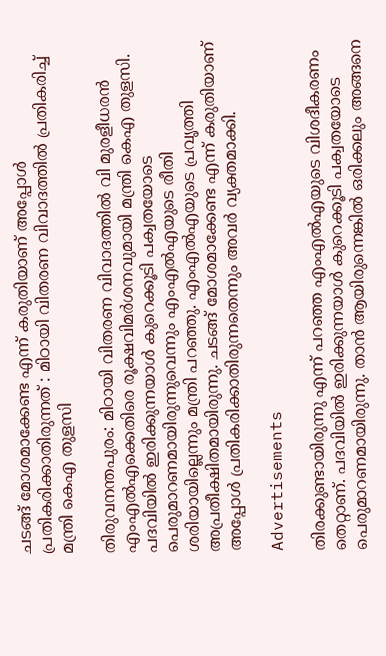ചടങ്ങ് മോശമാക്കേണ്ട എന്ന് കരുതിയാണ് അപ്പോള്‍ പ്രതികരിക്കാതിരുന്നത് : മിഠായി വിതരണ വിവാദത്തിൽ പ്രതികരിച്ച് മന്ത്രി കെഎ തുളസി

തിരുവനന്തപുരം: മിഠായി വിതരണ വിവാദത്തില്‍ വി മുരളീധരൻ എംഎല്‍എക്കെതിരെ രൂക്ഷവിമർശനവുമായി മന്ത്രി കെഎ തുളസി. പദവിയില്‍ ഇരിക്കുന്നയാള്‍ കുറെക്കൂടി പക്വതയോടെ പെരുമാറണമായിരുന്നുവെന്നും എംഎല്‍എയുടെ രീതി ശരിയായില്ലെന്നും മന്ത്രി പറഞ്ഞു. എംഎല്‍എയുടെ പ്രവൃത്തി അപ്രതീക്ഷിതമായിരുന്നു. ചടങ്ങ് മോശമാക്കേണ്ട എന്ന് കരുതിയാണ് അപ്പോള്‍ പ്രതികരിക്കാതിരുന്നതെന്നും അവർ വ്യക്തമാക്കി.

Advertisements

തിരക്കുണ്ടായിരുന്നു എന്ന് പറഞ്ഞ എംഎല്‍എയുടെ വിശദീകരണം തെറ്റാണ്. പദവിയില്‍ ഇരിക്കുന്നയാള്‍ കുറെക്കൂടി പക്വതയോടെ പെരുമാറണമായിരുന്നു. താൻ ആയിരുന്നെങ്കില്‍ ഒരിക്കലും അങ്ങനെ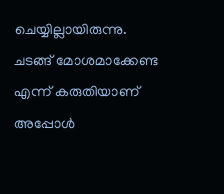ചെയ്യില്ലായിരുന്നു. ചടങ്ങ് മോശമാക്കേണ്ട എന്ന് കരുതിയാണ് അപ്പോള്‍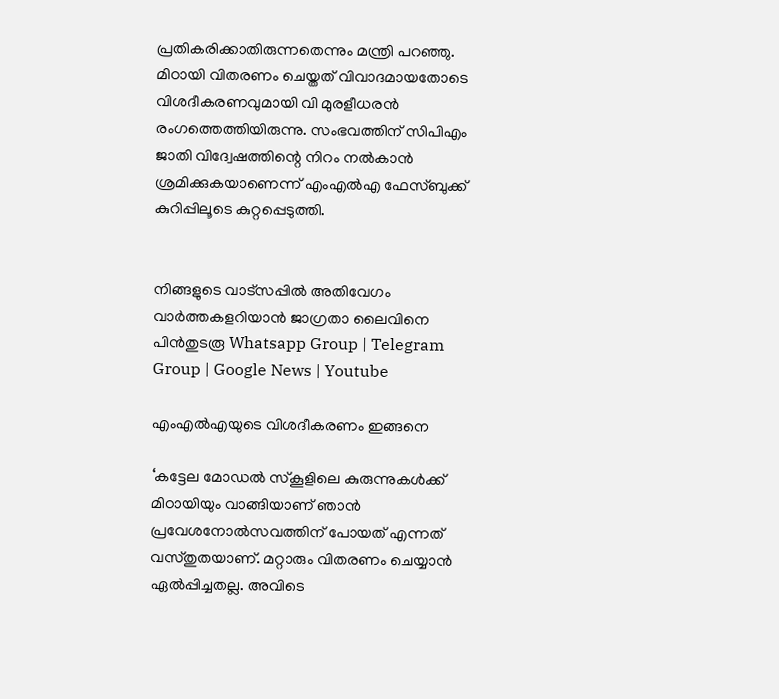പ്രതികരിക്കാതിരുന്നതെന്നും മന്ത്രി പറഞ്ഞു. മിഠായി വിതരണം ചെയ്തത് വിവാദമായതോടെ വിശദീകരണവുമായി വി മുരളീധരൻ രംഗത്തെത്തിയിരുന്നു. സംഭവത്തിന് സിപിഎം ജാതി വിദ്വേഷത്തിന്റെ നിറം നല്‍കാൻ ശ്രമിക്കുകയാണെന്ന് എംഎല്‍എ ഫേസ്ബുക്ക് കുറിപ്പിലൂടെ കുറ്റപ്പെടുത്തി.


നിങ്ങളുടെ വാട്സപ്പിൽ അതിവേഗം വാർത്തകളറിയാൻ ജാഗ്രതാ ലൈവിനെ പിൻതുടരൂ Whatsapp Group | Telegram Group | Google News | Youtube

എംഎല്‍എയുടെ വിശദീകരണം ഇങ്ങനെ

‘കട്ടേല മോഡല്‍ സ്കൂളിലെ കുരുന്നുകള്‍ക്ക് മിഠായിയും വാങ്ങിയാണ് ഞാൻ പ്രവേശനോല്‍സവത്തിന് പോയത് എന്നത് വസ്തുതയാണ്. മറ്റാരും വിതരണം ചെയ്യാൻ ഏല്‍പ്പിച്ചതല്ല. അവിടെ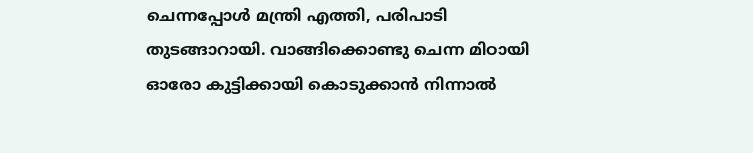ചെന്നപ്പോള്‍ മന്ത്രി എത്തി, പരിപാടി തുടങ്ങാറായി. വാങ്ങിക്കൊണ്ടു ചെന്ന മിഠായി ഓരോ കുട്ടിക്കായി കൊടുക്കാൻ നിന്നാല്‍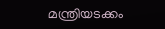മന്ത്രിയടക്കം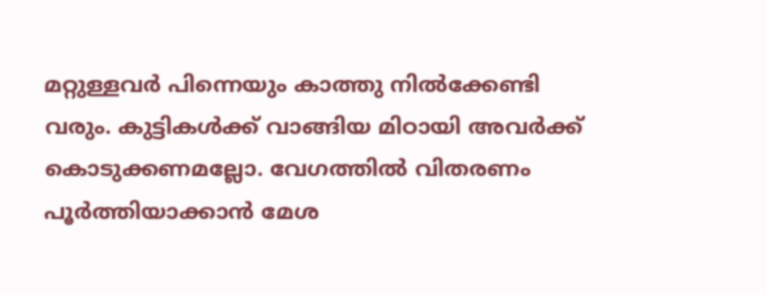മറ്റുള്ളവർ പിന്നെയും കാത്തു നില്‍ക്കേണ്ടി വരും. കുട്ടികള്‍ക്ക് വാങ്ങിയ മിഠായി അവർക്ക് കൊടുക്കണമല്ലോ. വേഗത്തില്‍ വിതരണം പൂർത്തിയാക്കാൻ മേശ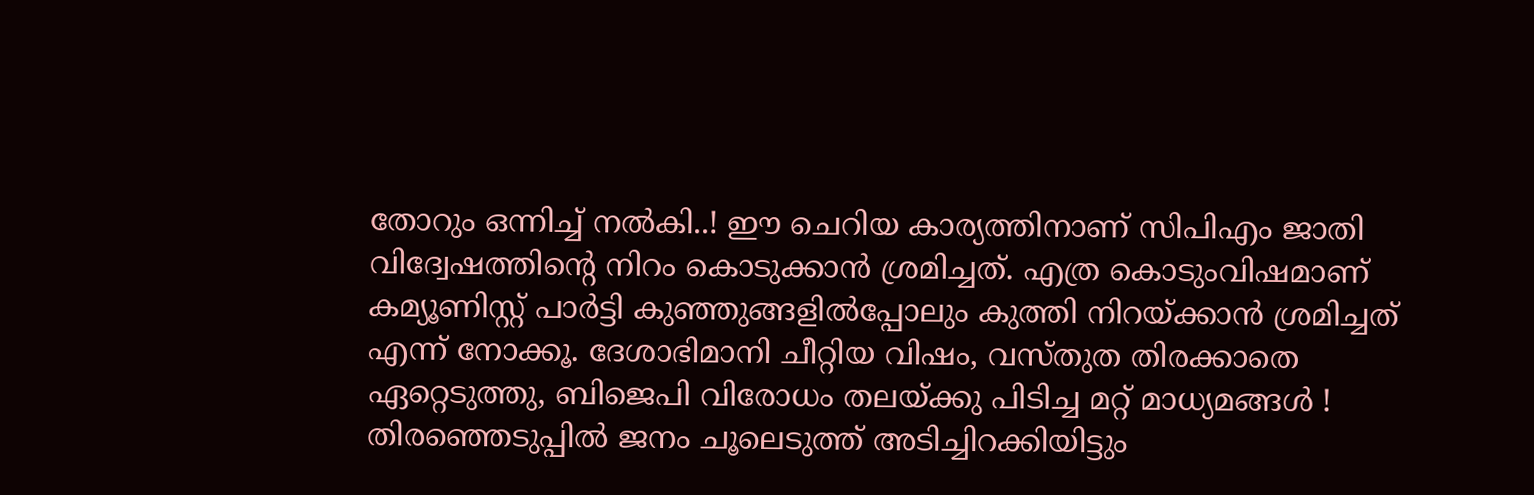തോറും ഒന്നിച്ച്‌ നല്‍കി..! ഈ ചെറിയ കാര്യത്തിനാണ് സിപിഎം ജാതി വിദ്വേഷത്തിൻ്റെ നിറം കൊടുക്കാൻ ശ്രമിച്ചത്. എത്ര കൊടുംവിഷമാണ് കമ്യൂണിസ്റ്റ് പാർട്ടി കുഞ്ഞുങ്ങളില്‍പ്പോലും കുത്തി നിറയ്ക്കാൻ ശ്രമിച്ചത് എന്ന് നോക്കൂ. ദേശാഭിമാനി ചീറ്റിയ വിഷം, വസ്തുത തിരക്കാതെ ഏറ്റെടുത്തു, ബിജെപി വിരോധം തലയ്ക്കു പിടിച്ച മറ്റ് മാധ്യമങ്ങള്‍ ! തിരഞ്ഞെടുപ്പില്‍ ജനം ചൂലെടുത്ത് അടിച്ചിറക്കിയിട്ടും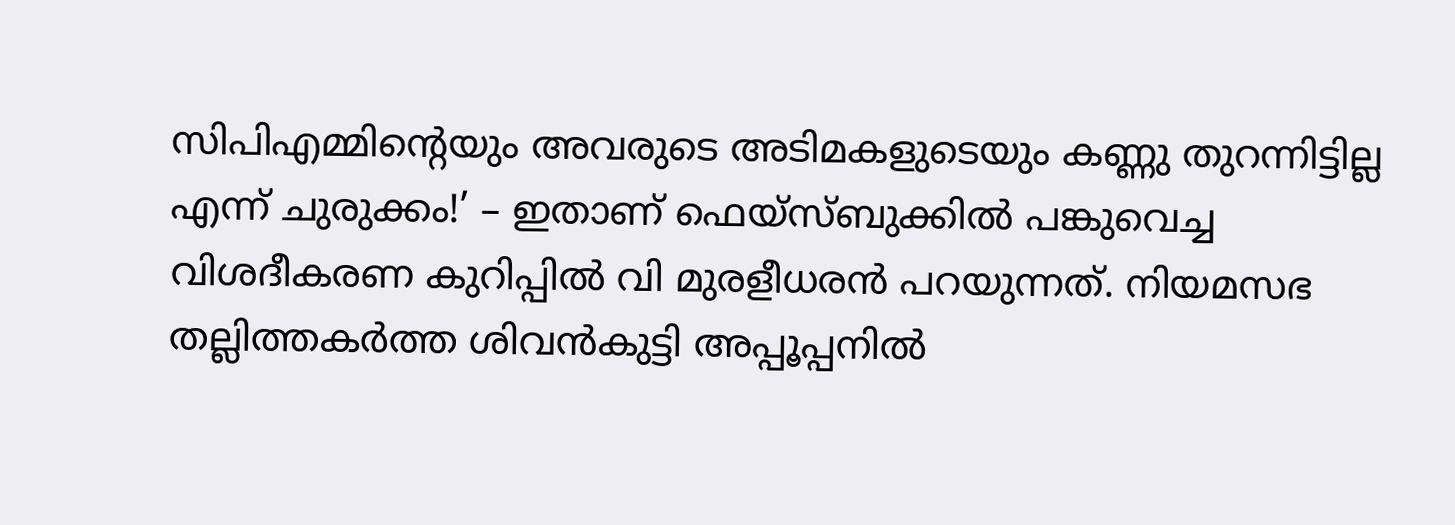സിപിഎമ്മിൻ്റെയും അവരുടെ അടിമകളുടെയും കണ്ണു തുറന്നിട്ടില്ല എന്ന് ചുരുക്കം!’ – ഇതാണ് ഫെയ്‌സ്ബുക്കില്‍ പങ്കുവെച്ച വിശദീകരണ കുറിപ്പില്‍ വി മുരളീധരൻ പറയുന്നത്. നിയമസഭ തല്ലിത്തകർത്ത ശിവൻകുട്ടി അപ്പൂപ്പനില്‍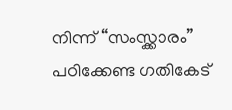നിന്ന് “സംസ്ക്കാരം” പഠിക്കേണ്ട ഗതികേട്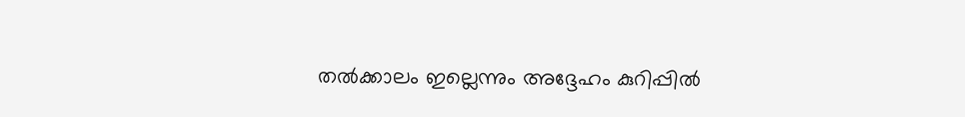തല്‍ക്കാലം ഇല്ലെന്നും അദ്ദേഹം കുറിപ്പില്‍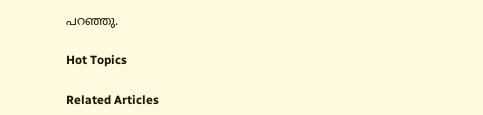പറഞ്ഞു.

Hot Topics

Related Articles